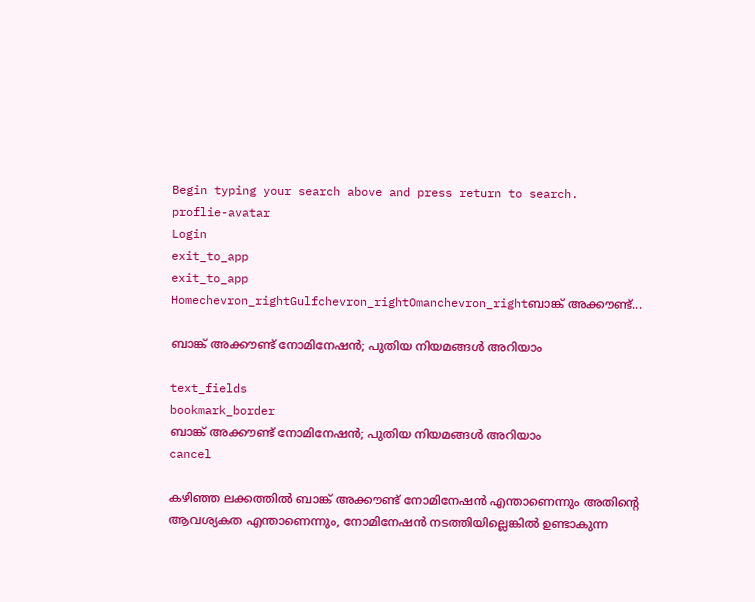Begin typing your search above and press return to search.
proflie-avatar
Login
exit_to_app
exit_to_app
Homechevron_rightGulfchevron_rightOmanchevron_rightബാങ്ക് അക്കൗണ്ട്...

ബാങ്ക് അക്കൗണ്ട് നോമിനേഷൻ; പുതിയ നിയമങ്ങൾ അറിയാം

text_fields
bookmark_border
ബാങ്ക് അക്കൗണ്ട് നോമിനേഷൻ; പുതിയ നിയമങ്ങൾ അറിയാം
cancel

കഴിഞ്ഞ ലക്കത്തിൽ ബാങ്ക് അക്കൗണ്ട് നോമിനേഷൻ എന്താണെന്നും അതിന്റെ ആവശ്യകത എന്താണെന്നും, നോമിനേഷൻ നടത്തിയില്ലെങ്കിൽ ഉണ്ടാകുന്ന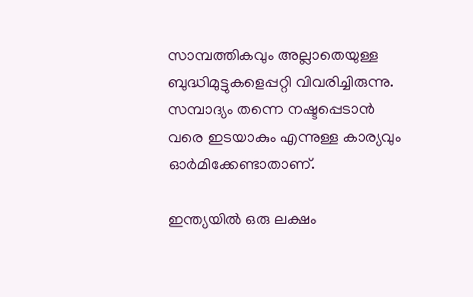സാമ്പത്തികവും അല്ലാതെയുള്ള ബുദ്ധിമുട്ടുകളെപ്പറ്റി വിവരിച്ചിരുന്നു. സമ്പാദ്യം തന്നെ നഷ്ടപ്പെടാൻ വരെ ഇടയാകും എന്നുള്ള കാര്യവും ഓർമിക്കേണ്ടാതാണ്.

ഇന്ത്യയിൽ ഒരു ലക്ഷം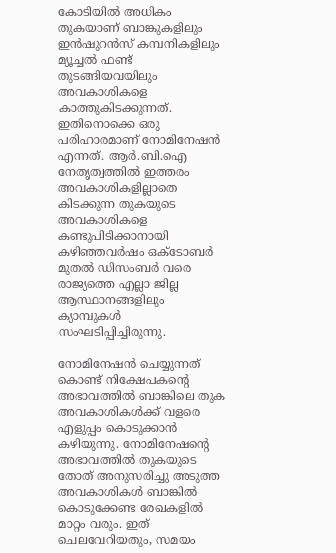കോടിയിൽ അധികം തുകയാണ് ബാങ്കുകളിലും ഇൻഷുറൻസ് കമ്പനികളിലും മ്യൂച്ചൽ ഫണ്ട് തുടങ്ങിയവയിലും അവകാശികളെ കാത്തുകിടക്കുന്നത്. ഇതിനൊക്കെ ഒരു പരിഹാരമാണ് നോമിനേഷൻ എന്നത്. ആർ.ബി.ഐ നേതൃത്വത്തിൽ ഇത്തരം അവകാശികളില്ലാതെ കിടക്കുന്ന തുകയുടെ അവകാശികളെ കണ്ടുപിടിക്കാനായി കഴിഞ്ഞവർഷം ഒക്ടോബർ മുതൽ ഡിസംബർ വരെ രാജ്യത്തെ എല്ലാ ജില്ല ആസ്ഥാനങ്ങളിലും ക്യാമ്പുകൾ സംഘടിപ്പിച്ചിരുന്നു.

നോമിനേഷൻ ചെയ്യുന്നത് കൊണ്ട് നിക്ഷേപകന്റെ അഭാവത്തിൽ ബാങ്കിലെ തുക അവകാശികൾക്ക് വളരെ എളുപ്പം കൊടുക്കാൻ കഴിയുന്നു. നോമിനേഷന്റെ അഭാവത്തിൽ തുകയുടെ തോത് അനുസരിച്ചു അടുത്ത അവകാശികൾ ബാങ്കിൽ കൊടുക്കേണ്ട രേഖകളിൽ മാറ്റം വരും. ഇത് ചെലവേറിയതും, സമയം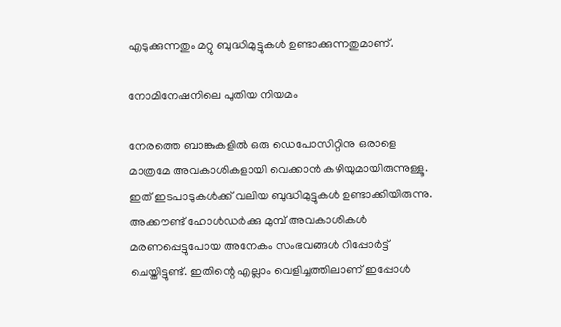എടുക്കുന്നതും മറ്റു ബുദ്ധിമുട്ടുകൾ ഉണ്ടാക്കുന്നതുമാണ്.

നോമിനേഷനിലെ പുതിയ നിയമം

നേരത്തെ ബാങ്കുകളിൽ ഒരു ഡെപോസിറ്റിനു ഒരാളെ മാത്രമേ അവകാശികളായി വെക്കാൻ കഴിയുമായിരുന്നുള്ളൂ. ഇത് ഇടപാടുകൾക്ക് വലിയ ബുദ്ധിമുട്ടുകൾ ഉണ്ടാക്കിയിരുന്നു. അക്കൗണ്ട് ഹോൾഡർക്കു മുമ്പ് അവകാശികൾ മരണപ്പെട്ടുപോയ അനേകം സംഭവങ്ങൾ റിപ്പോർട്ട് ചെയ്തിട്ടുണ്ട്. ഇതിന്റെ എല്ലാം വെളിച്ചത്തിലാണ് ഇപ്പോൾ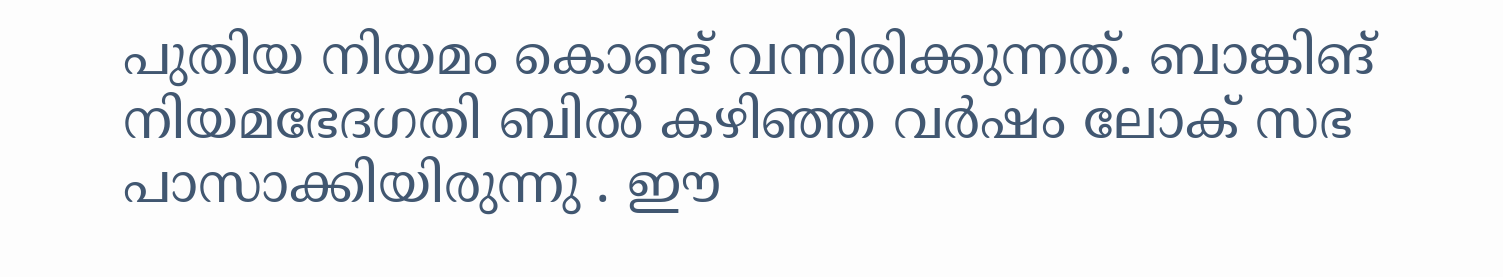പുതിയ നിയമം കൊണ്ട് വന്നിരിക്കുന്നത്. ബാങ്കിങ് നിയമഭേദഗതി ബിൽ കഴിഞ്ഞ വർഷം ലോക് സഭ പാസാക്കിയിരുന്നു . ഈ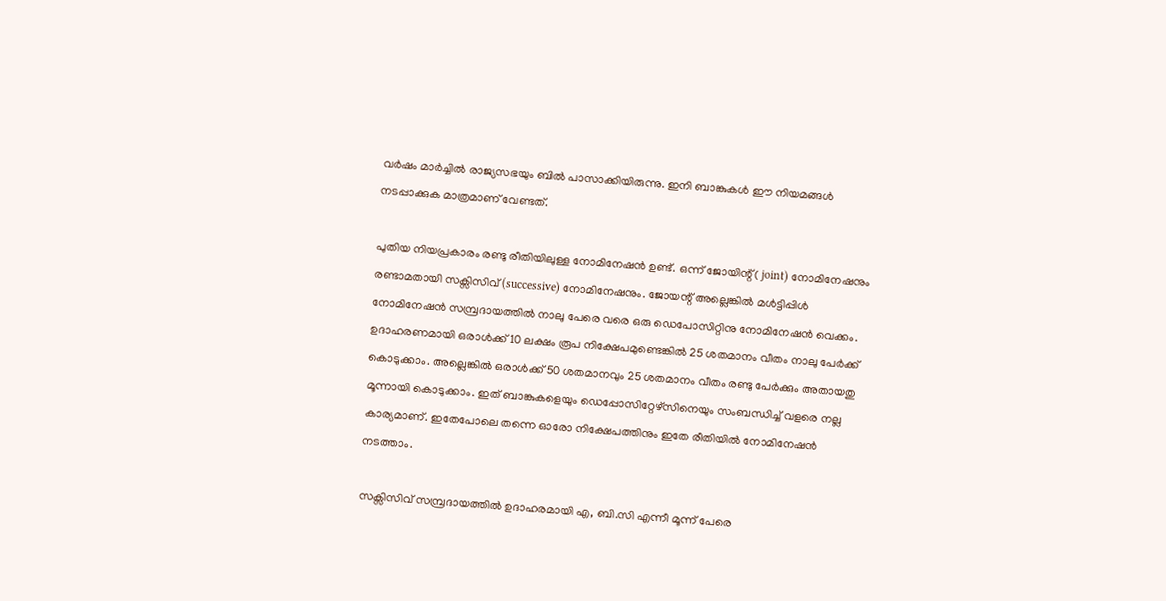വർഷം മാർച്ചിൽ രാജ്യസഭയും ബിൽ പാസാക്കിയിരുന്നു. ഇനി ബാങ്കുകൾ ഈ നിയമങ്ങൾ നടപ്പാക്കുക മാത്രമാണ് വേണ്ടത്.

പുതിയ നിയപ്രകാരം രണ്ടു രീതിയിലുള്ള നോമിനേഷൻ ഉണ്ട്. ഒന്ന് ജോയിന്റ്( joint) നോമിനേഷനും രണ്ടാമതായി സക്സിസിവ് (successive) നോമിനേഷനും. ജോയന്റ് അല്ലെങ്കിൽ മൾട്ടിപ്പിൾ നോമിനേഷൻ സമ്പ്രദായത്തിൽ നാലു പേരെ വരെ ഒരു ഡെപോസിറ്റിനു നോമിനേഷൻ വെക്കം. ഉദാഹരണമായി ഒരാൾക്ക് 10 ലക്ഷം രൂപ നിക്ഷേപമുണ്ടെങ്കിൽ 25 ശതമാനം വീതം നാലു പേർക്ക് കൊടുക്കാം. അല്ലെങ്കിൽ ഒരാൾക്ക് 50 ശതമാനവും 25 ശതമാനം വീതം രണ്ടു പേർക്കും അതായതു മൂന്നായി കൊടുക്കാം. ഇത് ബാങ്കുകളെയും ഡെപ്പോസിറ്റേഴ്സിനെയും സംബന്ധിച്ച് വളരെ നല്ല കാര്യമാണ്. ഇതേപോലെ തന്നെ ഓരോ നിക്ഷേപത്തിനും ഇതേ രീതിയിൽ നോമിനേഷൻ നടത്താം.

സക്സിസിവ് സമ്പ്രദായത്തിൽ ഉദാഹരമായി എ, ബി.സി എന്നീ മൂന്ന് പേരെ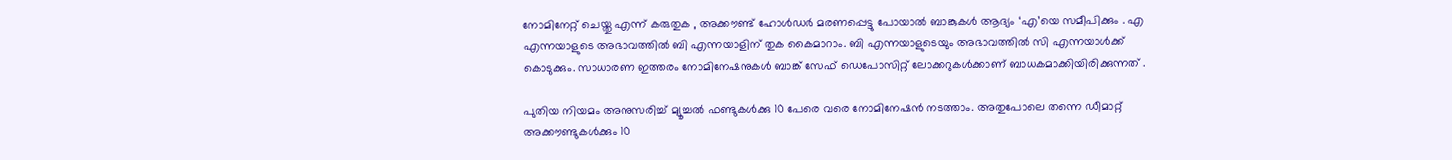നോമിനേറ്റ് ചെയ്തു എന്ന് കരുതുക , അക്കൗണ്ട് ഹോൾഡർ മരണപ്പെട്ടു പോയാൽ ബാങ്കുകൾ ആദ്യം ‘എ’യെ സമീപിക്കും . എ എന്നയാളുടെ അഭാവത്തിൽ ബി എന്നയാളിന് തുക കൈമാറാം. ബി എന്നയാളുടെയും അഭാവത്തിൽ സി എന്നയാൾക്ക് കൊടുക്കും. സാധാരണ ഇത്തരം നോമിനേഷനുകൾ ബാങ്ക് സേഫ് ഡെപോസിറ്റ് ലോക്കറുകൾക്കാണ് ബാധകമാക്കിയിരിക്കുന്നത് .

പുതിയ നിയമം അനുസരിച്ച് മ്യൂച്ചൽ ഫണ്ടുകൾക്കു 10 പേരെ വരെ നോമിനേഷൻ നടത്താം. അതുപോലെ തന്നെ ഡീമാറ്റ് അക്കൗണ്ടുകൾക്കും 10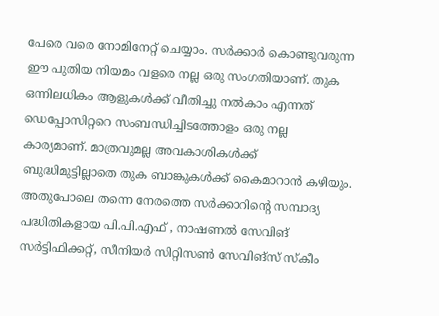പേരെ വരെ നോമിനേറ്റ് ചെയ്യാം. സർക്കാർ കൊണ്ടുവരുന്ന ഈ പുതിയ നിയമം വളരെ നല്ല ഒരു സംഗതിയാണ്. തുക ഒന്നിലധികം ആളുകൾക്ക് വീതിച്ചു നൽകാം എന്നത് ഡെപ്പോസിറ്ററെ സംബന്ധിച്ചിടത്തോളം ഒരു നല്ല കാര്യമാണ്. മാത്രവുമല്ല അവകാശികൾക്ക് ബുദ്ധിമുട്ടില്ലാതെ തുക ബാങ്കുകൾക്ക് കൈമാറാൻ കഴിയും. അതുപോലെ തന്നെ നേരത്തെ സർക്കാറിന്റെ സമ്പാദ്യ പദ്ധിതികളായ പി.പി.എഫ് , നാഷണൽ സേവിങ് സർട്ടിഫിക്കറ്റ്, സീനിയർ സിറ്റിസൺ സേവിങ്സ് സ്കീം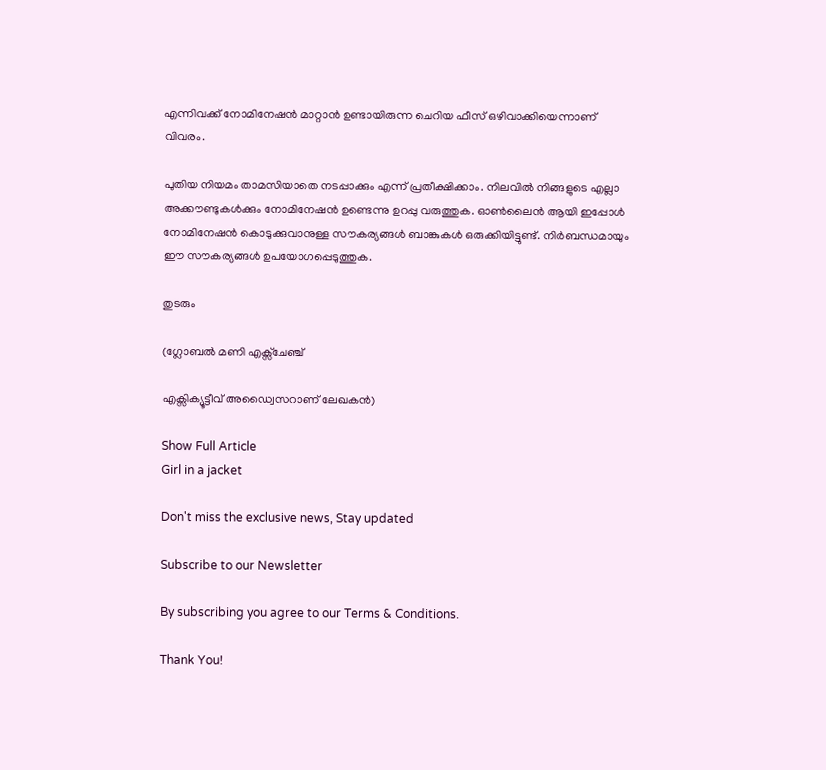എന്നിവക്ക് നോമിനേഷൻ മാറ്റാൻ ഉണ്ടായിരുന്ന ചെറിയ ഫീസ് ഒഴിവാക്കിയെന്നാണ് വിവരം.

പുതിയ നിയമം താമസിയാതെ നടപ്പാക്കും എന്ന് പ്രതീക്ഷിക്കാം. നിലവിൽ നിങ്ങളുടെ എല്ലാ അക്കൗണ്ടുകൾക്കും നോമിനേഷൻ ഉണ്ടെന്നു ഉറപ്പു വരുത്തുക. ഓൺലൈൻ ആയി ഇപ്പോൾ നോമിനേഷൻ കൊടുക്കുവാനുള്ള സൗകര്യങ്ങൾ ബാങ്കുകൾ ഒരുക്കിയിട്ടുണ്ട്. നിർബന്ധമായും ഈ സൗകര്യങ്ങൾ ഉപയോഗപ്പെടുത്തുക.

തുടരും

(ഗ്ലോബൽ മണി എക്സ്ചേഞ്ച്

എക്സിക്യൂട്ടീവ് അഡ്വൈസറാണ് ലേഖകൻ)

Show Full Article
Girl in a jacket

Don't miss the exclusive news, Stay updated

Subscribe to our Newsletter

By subscribing you agree to our Terms & Conditions.

Thank You!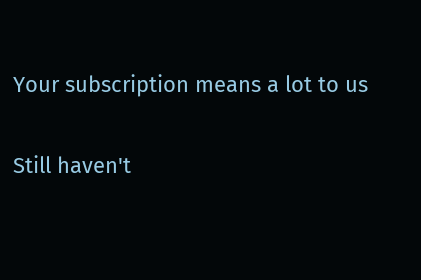Your subscription means a lot to us

Still haven't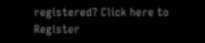registered? Click here to Register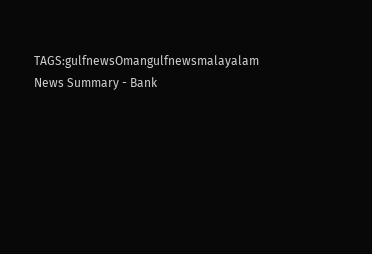TAGS:gulfnewsOmangulfnewsmalayalam
News Summary - Bank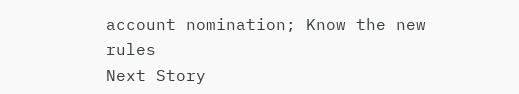account nomination; Know the new rules
Next Story